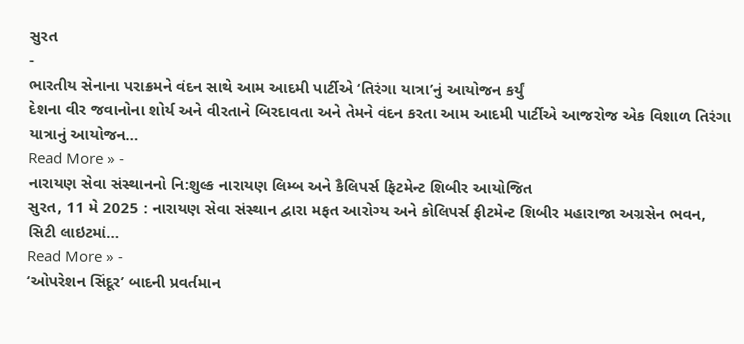સુરત
-
ભારતીય સેનાના પરાક્રમને વંદન સાથે આમ આદમી પાર્ટીએ ‘તિરંગા યાત્રા’નું આયોજન કર્યું
દેશના વીર જવાનોના શોર્ય અને વીરતાને બિરદાવતા અને તેમને વંદન કરતા આમ આદમી પાર્ટીએ આજરોજ એક વિશાળ તિરંગા યાત્રાનું આયોજન…
Read More » -
નારાયણ સેવા સંસ્થાનનો નિ:શુલ્ક નારાયણ લિમ્બ અને કૈલિપર્સ ફિટમેન્ટ શિબીર આયોજિત
સુરત, 11 મે 2025 : નારાયણ સેવા સંસ્થાન દ્વારા મફત આરોગ્ય અને કોલિપર્સ ફીટમેન્ટ શિબીર મહારાજા અગ્રસેન ભવન, સિટી લાઇટમાં…
Read More » -
‘ઓપરેશન સિંદૂર’ બાદની પ્રવર્તમાન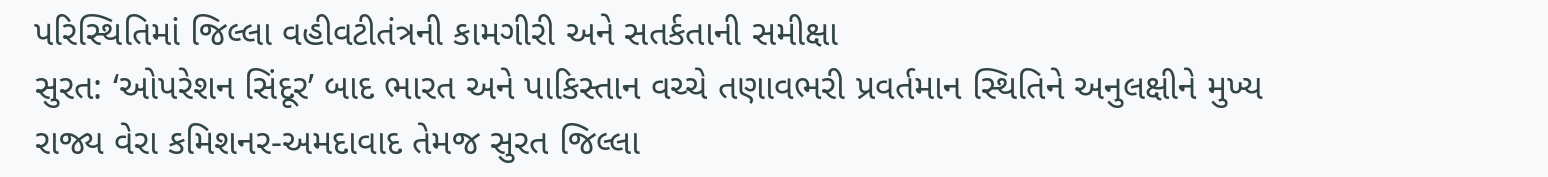પરિસ્થિતિમાં જિલ્લા વહીવટીતંત્રની કામગીરી અને સતર્કતાની સમીક્ષા
સુરત: ‘ઓપરેશન સિંદૂર’ બાદ ભારત અને પાકિસ્તાન વચ્ચે તણાવભરી પ્રવર્તમાન સ્થિતિને અનુલક્ષીને મુખ્ય રાજ્ય વેરા કમિશનર-અમદાવાદ તેમજ સુરત જિલ્લા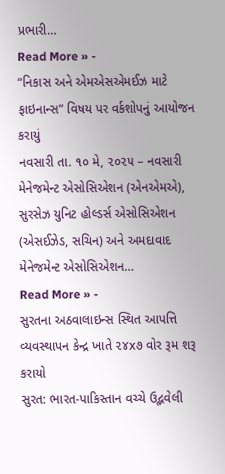પ્રભારી…
Read More » -
“નિકાસ અને એમએસએમઈઝ માટે ફાઇનાન્સ” વિષય પર વર્કશોપનું આયોજન કરાયું
નવસારી તા. ૧૦ મે, ૨૦૨૫ – નવસારી મેનેજમેન્ટ એસોસિએશન (એનએમએ), સુરસેઝ યુનિટ હોલ્ડર્સ એસોસિએશન (એસઈઝેડ, સચિન) અને અમદાવાદ મેનેજમેન્ટ એસોસિએશન…
Read More » -
સુરતના અઠવાલાઇન્સ સ્થિત આપત્તિ વ્યવસ્થાપન કેન્દ્ર ખાતે ૨૪x૭ વોર રૂમ શરૂ કરાયો
સુરત: ભારત-પાકિસ્તાન વચ્ચે ઉદ્ભવેલી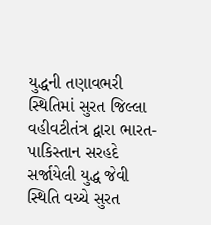યુદ્ધની તણાવભરી સ્થિતિમાં સુરત જિલ્લા વહીવટીતંત્ર દ્વારા ભારત-પાકિસ્તાન સરહદે સર્જાયેલી યુદ્ધ જેવી સ્થિતિ વચ્ચે સુરત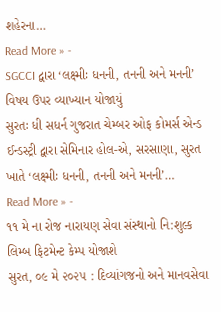શહેરના…
Read More » -
SGCCI દ્વારા ‘લક્ષ્મીઃ ધનની, તનની અને મનની’ વિષય ઉપર વ્યાખ્યાન યોજાયું
સુરતઃ ધી સધર્ન ગુજરાત ચેમ્બર ઓફ કોમર્સ એન્ડ ઈન્ડસ્ટ્રી દ્વારા સેમિનાર હોલ-એ, સરસાણા, સુરત ખાતે ‘લક્ષ્મીઃ ધનની, તનની અને મનની’…
Read More » -
૧૧ મે ના રોજ નારાયણ સેવા સંસ્થાનો નિ:શુલ્ક લિમ્બ ફિટમેન્ટ કેમ્પ યોજાશે
સુરત, ૦૯ મે ૨૦૨૫ : દિવ્યાંગજનો અને માનવસેવા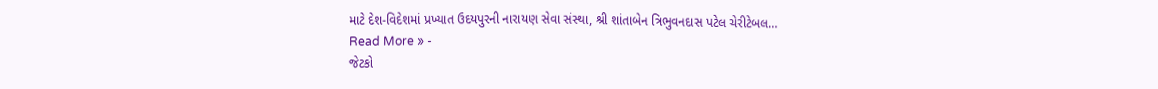માટે દેશ-વિદેશમાં પ્રખ્યાત ઉદયપુરની નારાયણ સેવા સંસ્થા, શ્રી શાંતાબેન ત્રિભુવનદાસ પટેલ ચેરીટેબલ…
Read More » -
જેટકો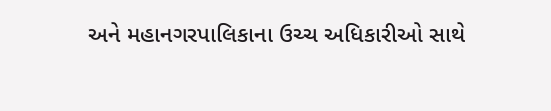અને મહાનગરપાલિકાના ઉચ્ચ અધિકારીઓ સાથે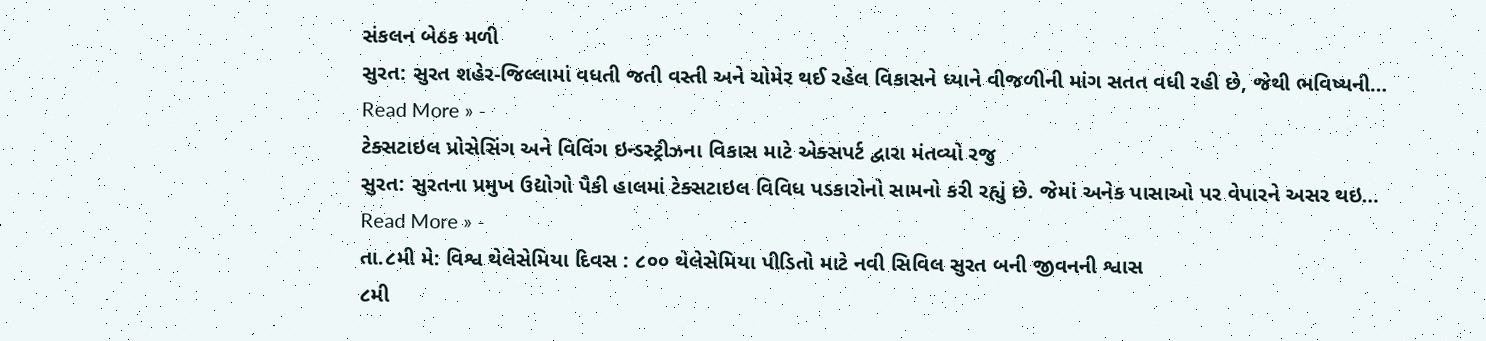સંકલન બેઠક મળી
સુરત: સુરત શહેર-જિલ્લામાં વધતી જતી વસ્તી અને ચોમેર થઈ રહેલ વિકાસને ધ્યાને વીજળીની માંગ સતત વધી રહી છે, જેથી ભવિષ્યની…
Read More » -
ટેક્સટાઇલ પ્રોસેસિંગ અને વિવિંગ ઇન્ડસ્ટ્રીઝના વિકાસ માટે એક્સપર્ટ દ્વારા મંતવ્યો રજુ
સુરત: સુરતના પ્રમુખ ઉદ્યોગો પૈકી હાલમાં ટેક્સટાઇલ વિવિધ પડકારોનો સામનો કરી રહ્યું છે. જેમાં અનેક પાસાઓ પર વેપારને અસર થઇ…
Read More » -
તા.૮મી મે: વિશ્વ થેલેસેમિયા દિવસ : ૮૦૦ થેલેસેમિયા પીડિતો માટે નવી સિવિલ સુરત બની જીવનની શ્વાસ
૮મી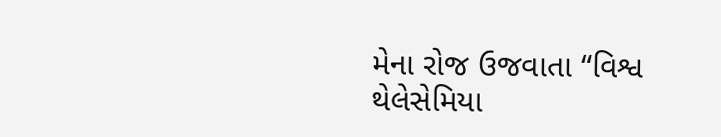મેના રોજ ઉજવાતા “વિશ્વ થેલેસેમિયા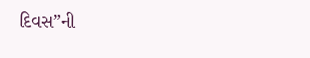દિવસ”ની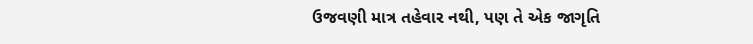ઉજવણી માત્ર તહેવાર નથી, પણ તે એક જાગૃતિ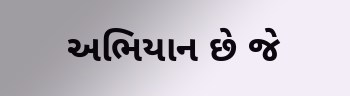અભિયાન છે જે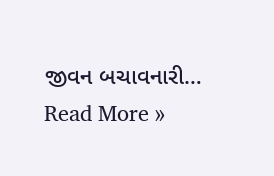જીવન બચાવનારી…
Read More »